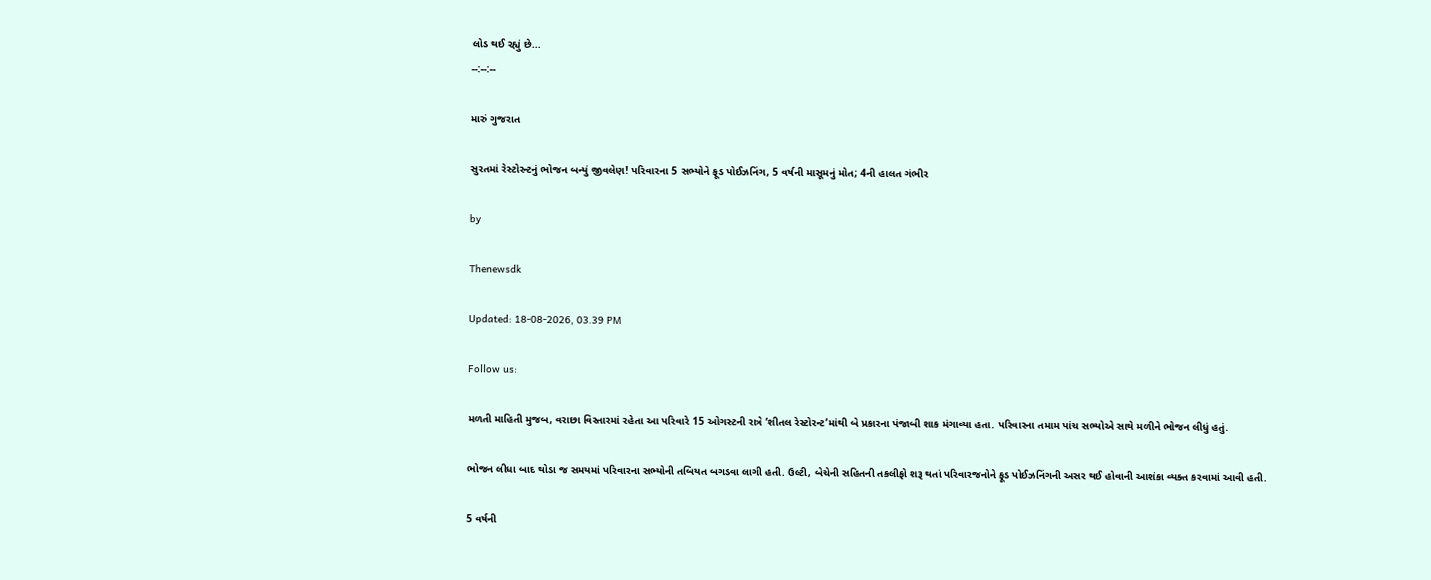લોડ થઈ રહ્યું છે...
--:--:--

મારું ગુજરાત

સુરતમાં રેસ્ટોરન્ટનું ભોજન બન્યું જીવલેણ! પરિવારના 5 સભ્યોને ફૂડ પોઈઝનિંગ, 5 વર્ષની માસૂમનું મોત; 4ની હાલત ગંભીર

by

Thenewsdk

Updated: 18-08-2026, 03.39 PM

Follow us:

મળતી માહિતી મુજબ, વરાછા વિસ્તારમાં રહેતા આ પરિવારે 15 ઓગસ્ટની રાત્રે ‘શીતલ રેસ્ટોરન્ટ’માંથી બે પ્રકારના પંજાબી શાક મંગાવ્યા હતા. પરિવારના તમામ પાંચ સભ્યોએ સાથે મળીને ભોજન લીધું હતું.

ભોજન લીધા બાદ થોડા જ સમયમાં પરિવારના સભ્યોની તબિયત બગડવા લાગી હતી. ઉલ્ટી, બેચેની સહિતની તકલીફો શરૂ થતાં પરિવારજનોને ફૂડ પોઈઝનિંગની અસર થઈ હોવાની આશંકા વ્યક્ત કરવામાં આવી હતી.

5 વર્ષની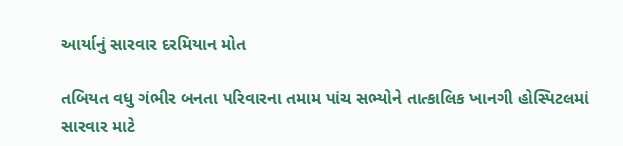આર્યાનું સારવાર દરમિયાન મોત

તબિયત વધુ ગંભીર બનતા પરિવારના તમામ પાંચ સભ્યોને તાત્કાલિક ખાનગી હોસ્પિટલમાં સારવાર માટે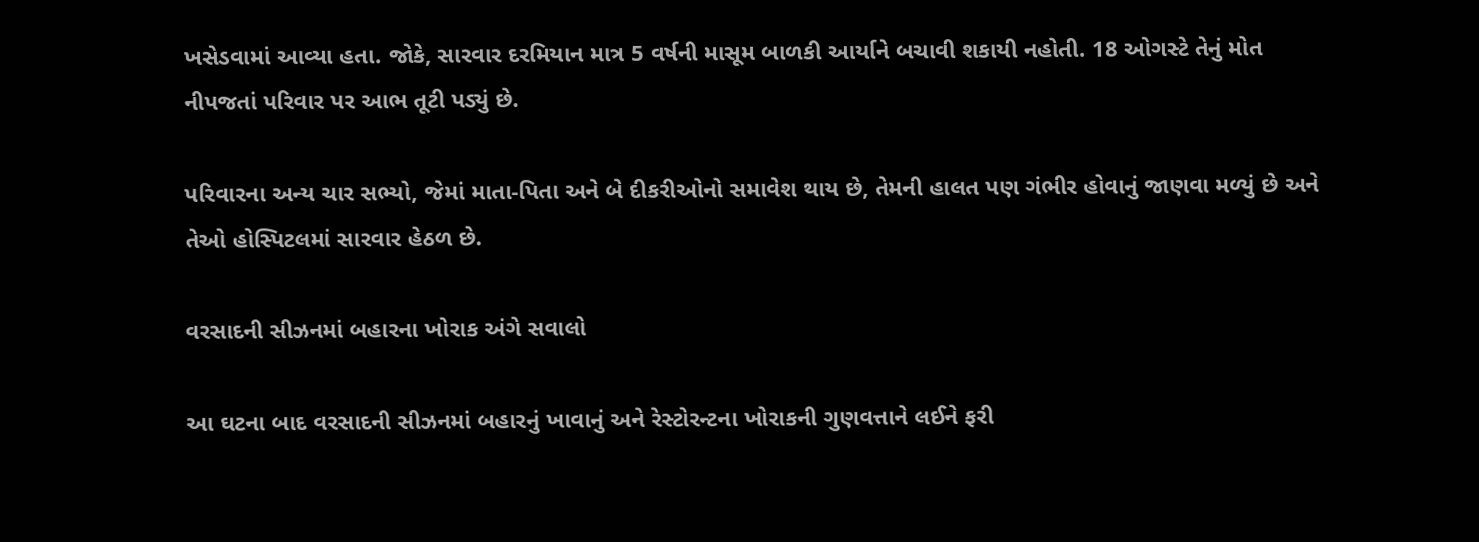ખસેડવામાં આવ્યા હતા. જોકે, સારવાર દરમિયાન માત્ર 5 વર્ષની માસૂમ બાળકી આર્યાને બચાવી શકાયી નહોતી. 18 ઓગસ્ટે તેનું મોત નીપજતાં પરિવાર પર આભ તૂટી પડ્યું છે.

પરિવારના અન્ય ચાર સભ્યો, જેમાં માતા-પિતા અને બે દીકરીઓનો સમાવેશ થાય છે, તેમની હાલત પણ ગંભીર હોવાનું જાણવા મળ્યું છે અને તેઓ હોસ્પિટલમાં સારવાર હેઠળ છે.

વરસાદની સીઝનમાં બહારના ખોરાક અંગે સવાલો

આ ઘટના બાદ વરસાદની સીઝનમાં બહારનું ખાવાનું અને રેસ્ટોરન્ટના ખોરાકની ગુણવત્તાને લઈને ફરી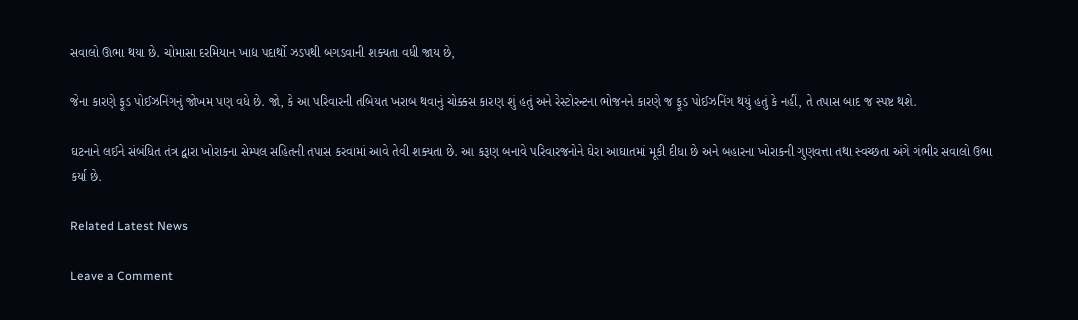સવાલો ઊભા થયા છે. ચોમાસા દરમિયાન ખાદ્ય પદાર્થો ઝડપથી બગડવાની શક્યતા વધી જાય છે,

જેના કારણે ફૂડ પોઈઝનિંગનું જોખમ પણ વધે છે. જો, કે આ પરિવારની તબિયત ખરાબ થવાનું ચોક્કસ કારણ શું હતું અને રેસ્ટોરન્ટના ભોજનને કારણે જ ફૂડ પોઈઝનિંગ થયું હતું કે નહીં, તે તપાસ બાદ જ સ્પષ્ટ થશે.

ઘટનાને લઈને સંબંધિત તંત્ર દ્વારા ખોરાકના સેમ્પલ સહિતની તપાસ કરવામાં આવે તેવી શક્યતા છે. આ કરૂણ બનાવે પરિવારજનોને ઘેરા આઘાતમાં મૂકી દીધા છે અને બહારના ખોરાકની ગુણવત્તા તથા સ્વચ્છતા અંગે ગંભીર સવાલો ઉભા કર્યા છે.

Related Latest News

Leave a Comment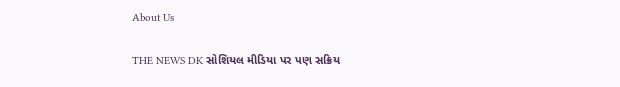About Us

THE NEWS DK સોશિયલ મીડિયા પર પણ સક્રિય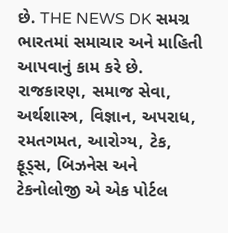છે. THE NEWS DK સમગ્ર ભારતમાં સમાચાર અને માહિતી આપવાનું કામ કરે છે. રાજકારણ, સમાજ સેવા, અર્થશાસ્ત્ર, વિજ્ઞાન, અપરાધ, રમતગમત, આરોગ્ય, ટેક, ફૂડ્સ, બિઝનેસ અને ટેકનોલોજી એ એક પોર્ટલ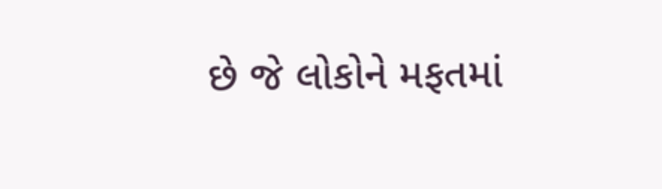છે જે લોકોને મફતમાં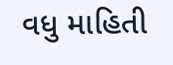વધુ માહિતી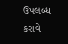ઉપલબ્ધ કરાવે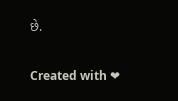છે.

Created with ❤